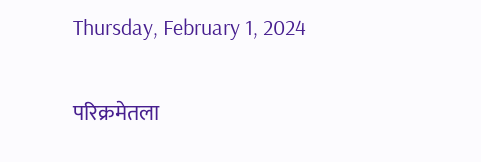Thursday, February 1, 2024

परिक्रमेतला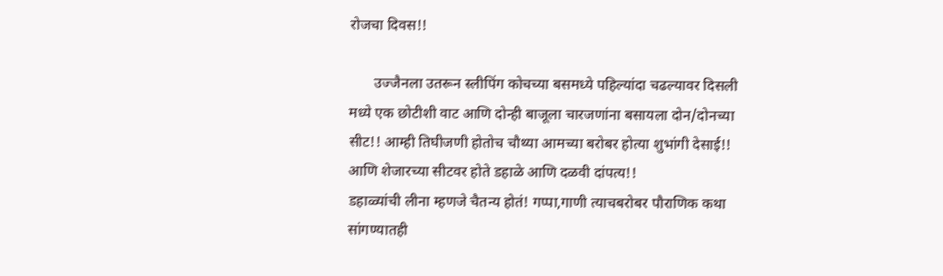रोजचा दिवस!!

       उज्जैनला उतरून स्लीपिंग कोचच्या बसमध्ये‌ पहिल्यांदा चढल्यावर दिसली मध्ये एक छोटीशी वाट आणि दोन्ही बाजूला चारजणांना बसायला दोन/दोनच्या सीट!! आम्ही तिघीजणी होतोच चौथ्या आमच्या बरोबर होत्या शुभांगी देसाई!! आणि शेजारच्या सीटवर होते डहाळे आणि दळवी दांपत्य!!
डहाळ्यांची लीना म्हणजे चैतन्य होतं! गप्पा,गाणी त्याचबरोबर पौराणिक कथा सांगण्यातही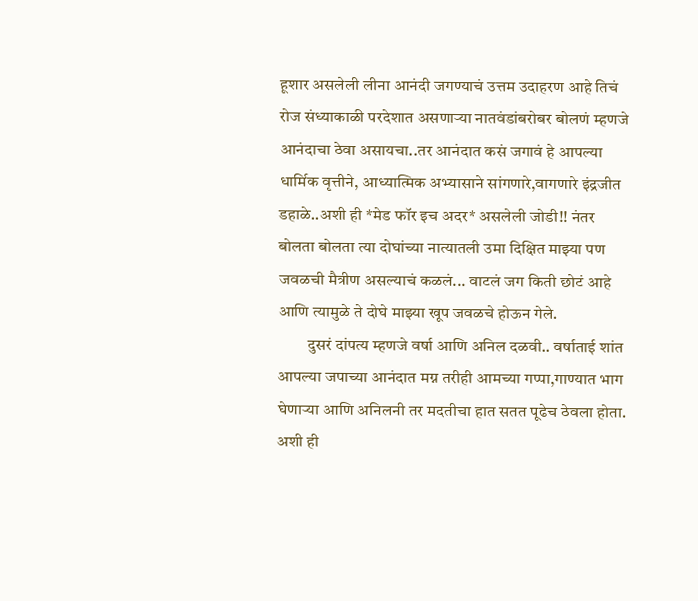हूशार असलेली लीना आनंदी जगण्याचं उत्तम उदाहरण आहे तिचं रोज संध्याकाळी परदेशात असणाऱ्या नातवंडांबरोबर बोलणं म्हणजे आनंदाचा ठेवा असायचा..तर आनंदात कसं जगावं हे आपल्या धार्मिक वृत्तीने, आध्यात्मिक अभ्यासाने सांगणारे,वागणारे इंद्रजीत डहाळे..अशी ही *मेड फॉर इच अदर* असलेली जोडी!! नंतर बोलता बोलता त्या दोघांच्या नात्यातली उमा दिक्षित माझ्या पण जवळची मैत्रीण असल्याचं कळलं... वाटलं जग किती छोटं आहे आणि त्यामुळे ते दोघे माझ्या खूप जवळचे होऊन गेले.
         दुसरं दांपत्य म्हणजे वर्षा आणि अनिल दळवी.. वर्षाताई शांत आपल्या जपाच्या आनंदात मग्न तरीही आमच्या गप्पा,गाण्यात भाग घेणाऱ्या आणि अनिलनी तर मदतीचा हात सतत पूढेच ठेवला होता. अशी ही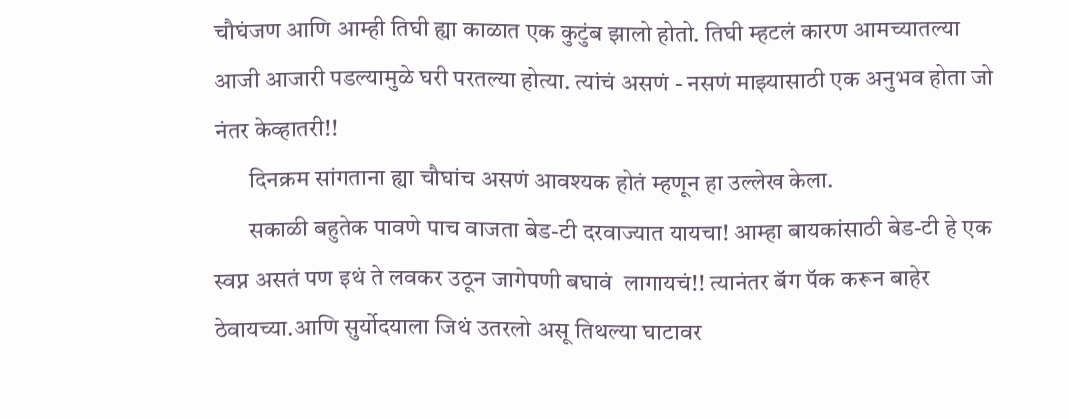चौघंजण आणि आम्ही तिघी ह्या काळात एक कुटुंब झालो होतो. तिघी म्हटलं कारण आमच्यातल्या आजी आजारी पडल्यामुळे घरी परतल्या होत्या. त्यांचं असणं - नसणं माझ्यासाठी एक अनुभव होता जो नंतर केव्हातरी!!
       दिनक्रम सांगताना ह्या चौघांच असणं आवश्यक होतं म्हणून हा उल्लेख केला.
       सकाळी बहुतेक पावणे पाच वाजता बेड-टी‌ दरवाज्यात यायचा! आम्हा बायकांसाठी बेड-टी हे एक स्वप्न असतं पण इथं ते लवकर उठून जागेपणी बघावं  लागायचं!! त्यानंतर बॅग पॅक करून बाहेर ठेवायच्या.आणि सुर्योदयाला जिथं उतरलो असू तिथल्या घाटावर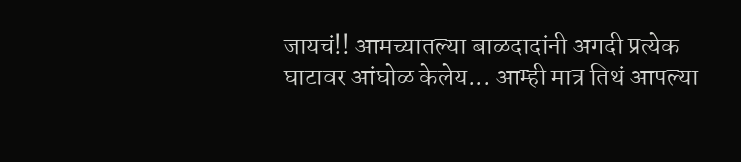जायचं!! आमच्यातल्या बाळदादांनी अगदी प्रत्येक घाटावर आंघोळ केलेय... आम्ही मात्र तिथं आपल्या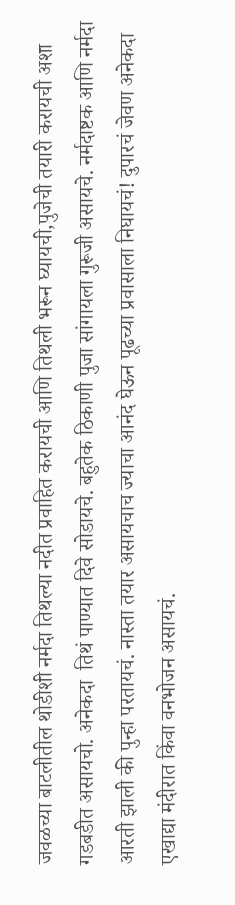जवळच्या बाटलीतील थोडीशी नर्मदा तिथल्या नदीत प्रवाहित करायची आणि तिथली भरून घ्यायची,पुजेची तयारी करायची अशा गडबडीत असायचो. अनेकदा  तिथं पाण्यात दिवे सोडायचे. बहुतेक ठिकाणी पुजा सांगायला गुरूजी असायचे. नर्मदाष्टक आणि नर्मदा आरती झाली की पुन्हा परतायचं. नास्ता तयार असायचाच ज्याचा आनंद घेऊन पूढच्या प्रवासाला निघायचं! दुपारचं जेवण अनेकदा एखाद्या मंदीरात किंवा वनभोजन असायचं.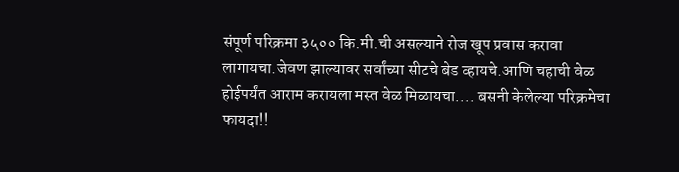संपूर्ण परिक्रमा ३५०० कि.मी.ची असल्याने रोज खूप प्रवास करावा लागायचा.जेवण झाल्यावर सर्वांच्या सीटचे बेड व्हायचे.आणि चहाची वेळ होईपर्यंत आराम करायला मस्त वेळ मिळायचा.... बसनी केलेल्या परिक्रमेचा फायदा!!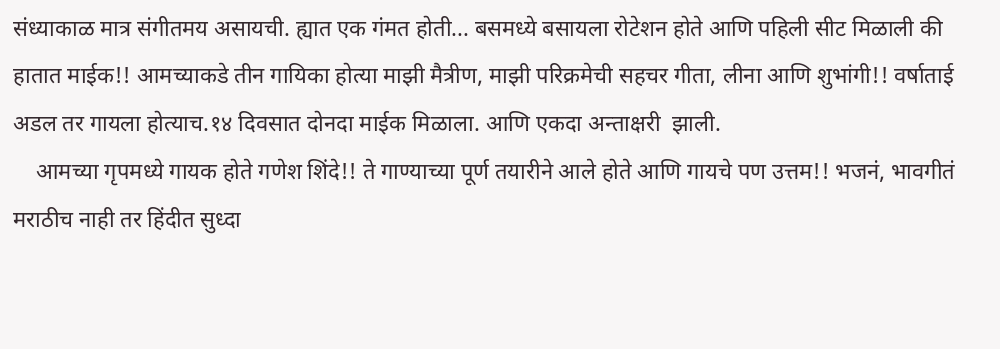संध्याकाळ मात्र संगीतमय असायची. ह्यात एक गंमत होती... बसमध्ये बसायला रोटेशन होते आणि पहिली सीट मिळाली की हातात माईक!! आमच्याकडे तीन गायिका होत्या माझी‌ मैत्रीण, माझी परिक्रमेची सहचर गीता, लीना आणि शुभांगी!! वर्षाताई अडल तर गायला होत्याच.१४ दिवसात दोनदा माईक मिळाला. आणि एकदा अन्ताक्षरी  झाली.
    आमच्या गृपमध्ये गायक‌ होते गणेश शिंदे!! ते गाण्याच्या पूर्ण तयारीने आले होते आणि गायचे पण उत्तम!! भजनं, भावगीतं मराठीच नाही तर हिंदीत सुध्दा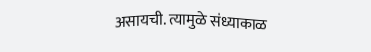असायची. त्यामुळे संध्याकाळ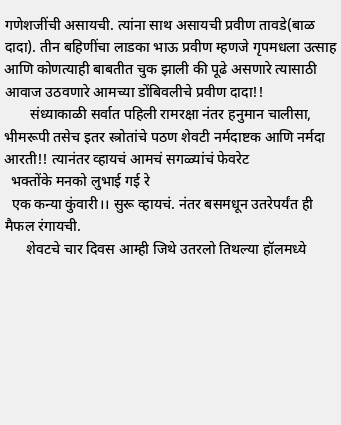गणेशजींची असायची. त्यांना साथ असायची प्रवीण तावडे(बाळ दादा). तीन बहिणींचा लाडका भाऊ प्रवीण म्हणजे गृपमधला उत्साह आणि कोणत्याही बाबतीत चुक झाली की पूढे असणारे त्यासाठी आवाज उठवणारे आमच्या डोंबिवलीचे प्रवीण दादा!!
       संध्याकाळी सर्वात पहिली रामरक्षा नंतर हनुमान चालीसा, भीमरूपी तसेच इतर‌ स्त्रोतांचे पठण शेवटी नर्मदाष्टक आणि नर्मदा आरती!! त्यानंतर व्हायचं आमचं सगळ्यांचं फेवरेट
  भक्तोंके मनको लुभाई गई रे
  एक कन्या कुंवारी।। सुरू व्हायचं. नंतर बसमधून उतरेपर्यंत ही मैफल रंगायची.
      शेवटचे चार दिवस आम्ही जिथे उतरलो तिथल्या हॉलमध्ये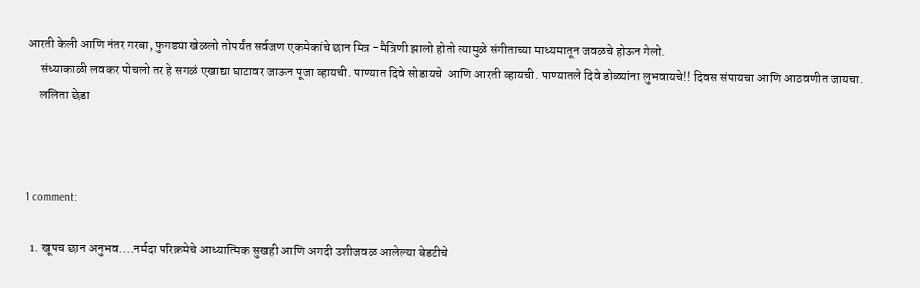आरती केली आणि नंतर गरबा, फुगड्या खेळलो तोपर्यंत सर्वजण एकमेकांचे छान मित्र -मैत्रिणी झालो होतो त्यामुळे संगीताच्या माध्यमातून जवळचे होऊन गेलो.
     संध्याकाळी लवकर पोचलो‌ तर हे सगळं एखाद्या घाटावर जाऊन पूजा व्हायची. पाण्यात दिवे सोडायचे  आणि आरती व्हायची. पाण्यातले दिवे डोळ्यांना लुभवायचे!! दिवस संपायचा आणि आठवणीत जायचा.
     ललिता छेडा



1 comment:

  1. खूपच छान अनुभव....नर्मदा परिक्रमेचे आध्यात्मिक सुखही आणि अगदी उशीजवळ आलेल्या बेडटीचे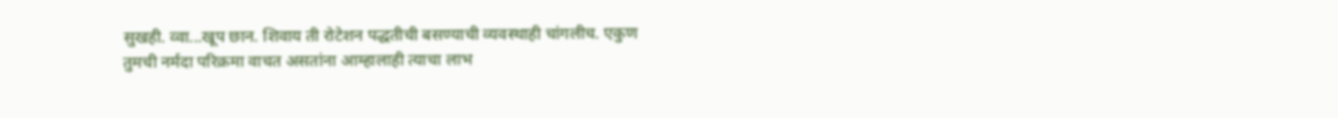सुखही. व्वा...खूप छान. शिवाय ती रोटेशन पद्धतीची बसण्याची व्यवस्थाही चांगलीच. एकुण तुमची नर्मदा परिक्रमा वाचत असतांना आम्हालाही त्याचा लाभ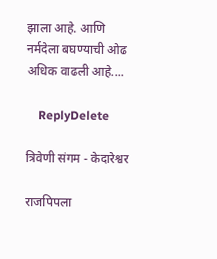झाला आहे. आणि नर्मदेला बघण्याची ओढ अधिक वाढली आहे....

    ReplyDelete

त्रिवेणी संगम - केदारेश्वर

राजपिपला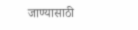जाण्यासाठी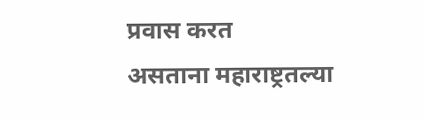प्रवास करत असताना ‌महाराष्ट्रतल्या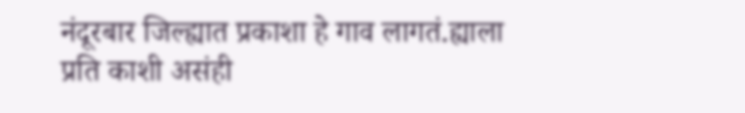नंदूरबार जिल्ह्यात प्रकाशा हे गाव लागतं.ह्याला प्रति काशी असंही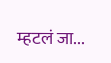म्हटलं जा...